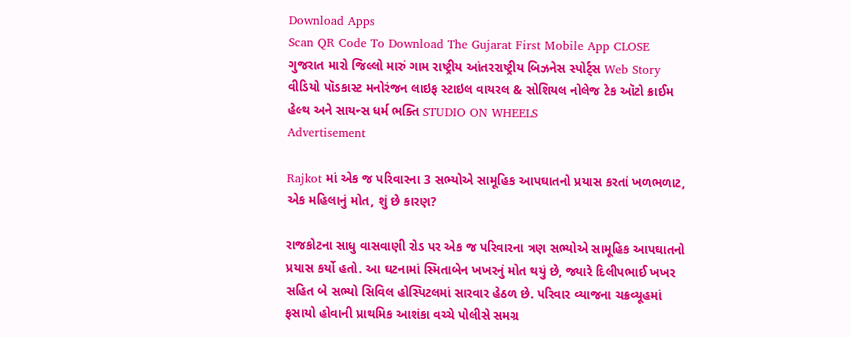Download Apps
Scan QR Code To Download The Gujarat First Mobile App CLOSE
ગુજરાત મારો જિલ્લો મારું ગામ રાષ્ટ્રીય આંતરરાષ્ટ્રીય બિઝનેસ સ્પોર્ટ્સ Web Story વીડિયો પૉડકાસ્ટ મનોરંજન લાઇફ સ્ટાઇલ વાયરલ & સોશિયલ નોલેજ ટેક ઑટો ક્રાઈમ હેલ્થ અને સાયન્સ ધર્મ ભક્તિ STUDIO ON WHEELS
Advertisement

Rajkot માં એક જ પરિવારના 3 સભ્યોએ સામૂહિક આપઘાતનો પ્રયાસ કરતાં ખળભળાટ, એક મહિલાનું મોત, શું છે કારણ?

રાજકોટના સાધુ વાસવાણી રોડ પર એક જ પરિવારના ત્રણ સભ્યોએ સામૂહિક આપઘાતનો પ્રયાસ કર્યો હતો. આ ઘટનામાં સ્મિતાબેન ખખરનું મોત થયું છે, જ્યારે દિલીપભાઈ ખખર સહિત બે સભ્યો સિવિલ હોસ્પિટલમાં સારવાર હેઠળ છે. પરિવાર વ્યાજના ચક્રવ્યૂહમાં ફસાયો હોવાની પ્રાથમિક આશંકા વચ્ચે પોલીસે સમગ્ર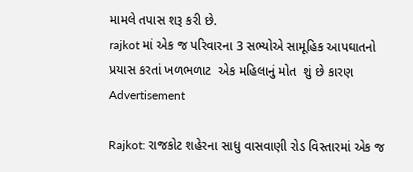મામલે તપાસ શરૂ કરી છે.
rajkot માં એક જ પરિવારના 3 સભ્યોએ સામૂહિક આપઘાતનો પ્રયાસ કરતાં ખળભળાટ  એક મહિલાનું મોત  શું છે કારણ
Advertisement

Rajkot: રાજકોટ શહેરના સાધુ વાસવાણી રોડ વિસ્તારમાં એક જ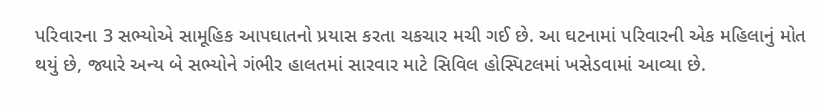પરિવારના 3 સભ્યોએ સામૂહિક આપઘાતનો પ્રયાસ કરતા ચકચાર મચી ગઈ છે. આ ઘટનામાં પરિવારની એક મહિલાનું મોત થયું છે, જ્યારે અન્ય બે સભ્યોને ગંભીર હાલતમાં સારવાર માટે સિવિલ હોસ્પિટલમાં ખસેડવામાં આવ્યા છે.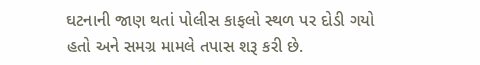ઘટનાની જાણ થતાં પોલીસ કાફલો સ્થળ પર દોડી ગયો હતો અને સમગ્ર મામલે તપાસ શરૂ કરી છે.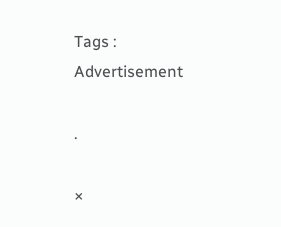Tags :
Advertisement

.

×